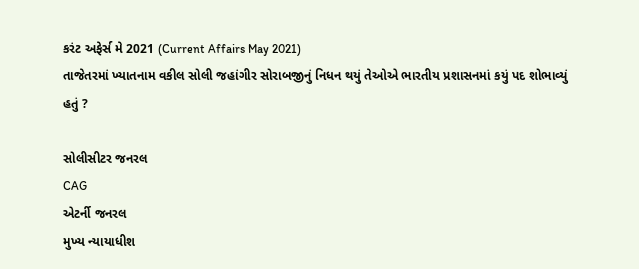કરંટ અફેર્સ મે 2021 (Current Affairs May 2021)
તાજેતરમાં ખ્યાતનામ વકીલ સોલી જહાંગીર સોરાબજીનું નિધન થયું તેઓએ ભારતીય પ્રશાસનમાં કયું પદ શોભાવ્યું હતું ?

સોલીસીટર જનરલ
CAG
એટર્ની જનરલ
મુખ્ય ન્યાયાધીશ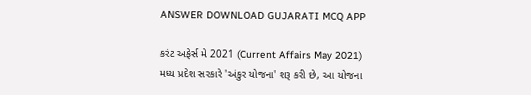ANSWER DOWNLOAD GUJARATI MCQ APP

કરંટ અફેર્સ મે 2021 (Current Affairs May 2021)
મધ્ય પ્રદેશ સરકારે 'અંકુર યોજના' શરૂ કરી છે, આ યોજના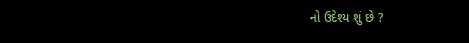નો ઉદેશ્ય શું છે ?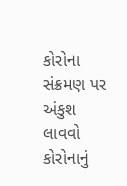કોરોના સંક્રમણ પર અંકુશ લાવવો
કોરોનાનું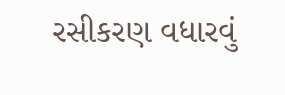રસીકરણ વધારવું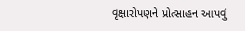વૃક્ષારોપણને પ્રોત્સાહન આપવું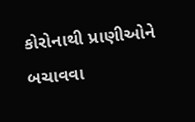કોરોનાથી પ્રાણીઓને બચાવવા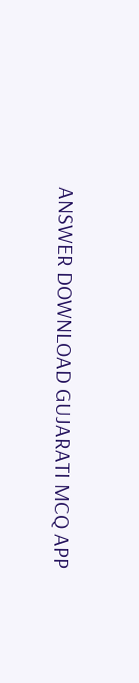ANSWER DOWNLOAD GUJARATI MCQ APP